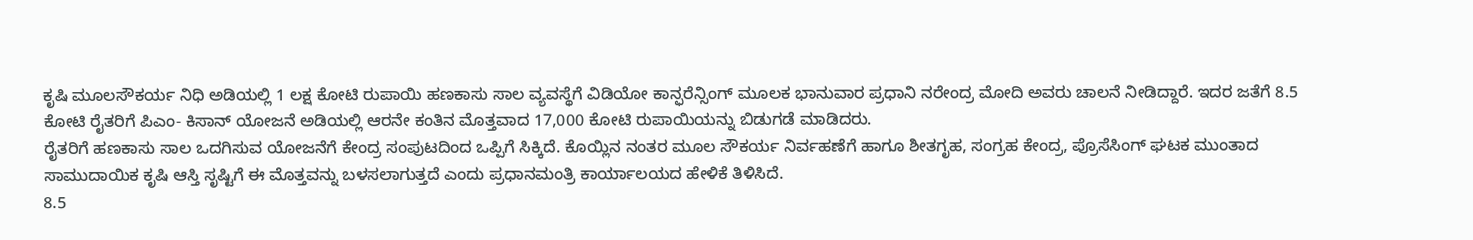ಕೃಷಿ ಮೂಲಸೌಕರ್ಯ ನಿಧಿ ಅಡಿಯಲ್ಲಿ 1 ಲಕ್ಷ ಕೋಟಿ ರುಪಾಯಿ ಹಣಕಾಸು ಸಾಲ ವ್ಯವಸ್ಥೆಗೆ ವಿಡಿಯೋ ಕಾನ್ಫರೆನ್ಸಿಂಗ್ ಮೂಲಕ ಭಾನುವಾರ ಪ್ರಧಾನಿ ನರೇಂದ್ರ ಮೋದಿ ಅವರು ಚಾಲನೆ ನೀಡಿದ್ದಾರೆ. ಇದರ ಜತೆಗೆ 8.5 ಕೋಟಿ ರೈತರಿಗೆ ಪಿಎಂ- ಕಿಸಾನ್ ಯೋಜನೆ ಅಡಿಯಲ್ಲಿ ಆರನೇ ಕಂತಿನ ಮೊತ್ತವಾದ 17,000 ಕೋಟಿ ರುಪಾಯಿಯನ್ನು ಬಿಡುಗಡೆ ಮಾಡಿದರು.
ರೈತರಿಗೆ ಹಣಕಾಸು ಸಾಲ ಒದಗಿಸುವ ಯೋಜನೆಗೆ ಕೇಂದ್ರ ಸಂಪುಟದಿಂದ ಒಪ್ಪಿಗೆ ಸಿಕ್ಕಿದೆ. ಕೊಯ್ಲಿನ ನಂತರ ಮೂಲ ಸೌಕರ್ಯ ನಿರ್ವಹಣೆಗೆ ಹಾಗೂ ಶೀತಗೃಹ, ಸಂಗ್ರಹ ಕೇಂದ್ರ, ಪ್ರೊಸೆಸಿಂಗ್ ಘಟಕ ಮುಂತಾದ ಸಾಮುದಾಯಿಕ ಕೃಷಿ ಆಸ್ತಿ ಸೃಷ್ಟಿಗೆ ಈ ಮೊತ್ತವನ್ನು ಬಳಸಲಾಗುತ್ತದೆ ಎಂದು ಪ್ರಧಾನಮಂತ್ರಿ ಕಾರ್ಯಾಲಯದ ಹೇಳಿಕೆ ತಿಳಿಸಿದೆ.
8.5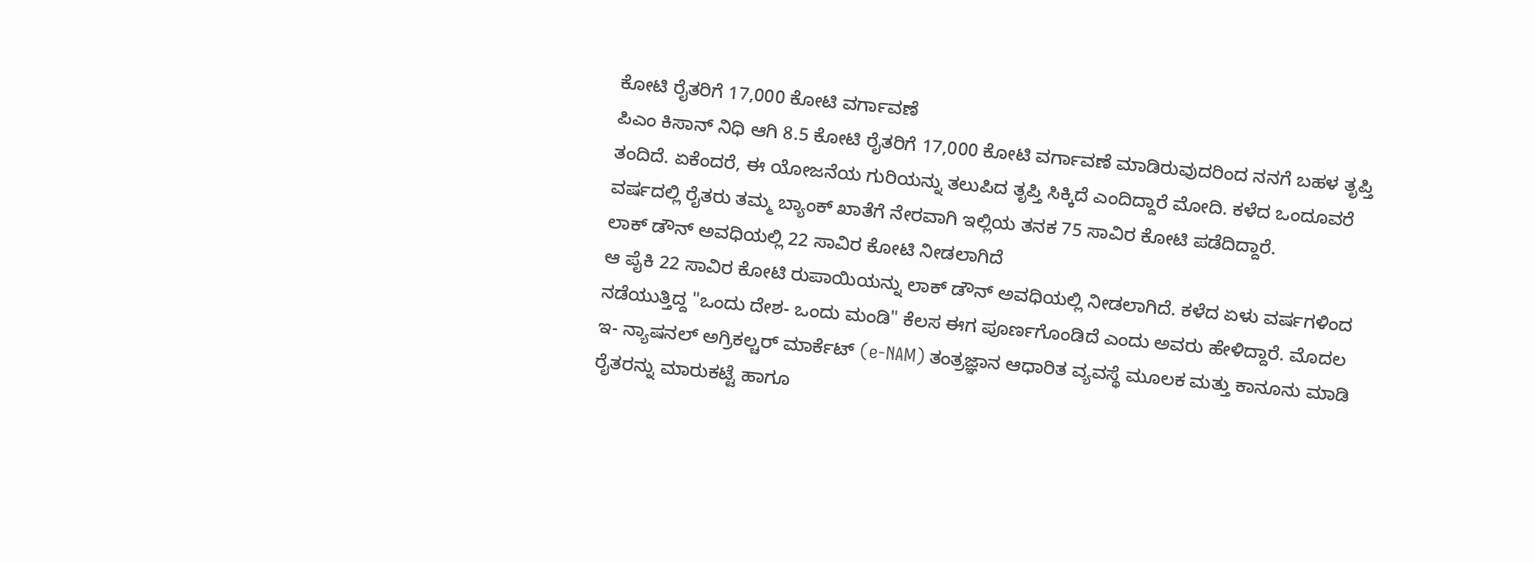ಕೋಟಿ ರೈತರಿಗೆ 17,000 ಕೋಟಿ ವರ್ಗಾವಣೆ
ಪಿಎಂ ಕಿಸಾನ್ ನಿಧಿ ಆಗಿ 8.5 ಕೋಟಿ ರೈತರಿಗೆ 17,000 ಕೋಟಿ ವರ್ಗಾವಣೆ ಮಾಡಿರುವುದರಿಂದ ನನಗೆ ಬಹಳ ತೃಪ್ತಿ ತಂದಿದೆ. ಏಕೆಂದರೆ, ಈ ಯೋಜನೆಯ ಗುರಿಯನ್ನು ತಲುಪಿದ ತೃಪ್ತಿ ಸಿಕ್ಕಿದೆ ಎಂದಿದ್ದಾರೆ ಮೋದಿ. ಕಳೆದ ಒಂದೂವರೆ ವರ್ಷದಲ್ಲಿ ರೈತರು ತಮ್ಮ ಬ್ಯಾಂಕ್ ಖಾತೆಗೆ ನೇರವಾಗಿ ಇಲ್ಲಿಯ ತನಕ 75 ಸಾವಿರ ಕೋಟಿ ಪಡೆದಿದ್ದಾರೆ.
ಲಾಕ್ ಡೌನ್ ಅವಧಿಯಲ್ಲಿ 22 ಸಾವಿರ ಕೋಟಿ ನೀಡಲಾಗಿದೆ
ಆ ಪೈಕಿ 22 ಸಾವಿರ ಕೋಟಿ ರುಪಾಯಿಯನ್ನು ಲಾಕ್ ಡೌನ್ ಅವಧಿಯಲ್ಲಿ ನೀಡಲಾಗಿದೆ. ಕಳೆದ ಏಳು ವರ್ಷಗಳಿಂದ ನಡೆಯುತ್ತಿದ್ದ "ಒಂದು ದೇಶ- ಒಂದು ಮಂಡಿ" ಕೆಲಸ ಈಗ ಪೂರ್ಣಗೊಂಡಿದೆ ಎಂದು ಅವರು ಹೇಳಿದ್ದಾರೆ. ಮೊದಲ ಇ- ನ್ಯಾಷನಲ್ ಅಗ್ರಿಕಲ್ಚರ್ ಮಾರ್ಕೆಟ್ (e-NAM) ತಂತ್ರಜ್ಞಾನ ಆಧಾರಿತ ವ್ಯವಸ್ಥೆ ಮೂಲಕ ಮತ್ತು ಕಾನೂನು ಮಾಡಿ ರೈತರನ್ನು ಮಾರುಕಟ್ಟೆ ಹಾಗೂ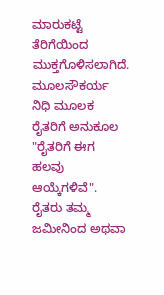ಮಾರುಕಟ್ಟೆ ತೆರಿಗೆಯಿಂದ ಮುಕ್ತಗೊಳಿಸಲಾಗಿದೆ.
ಮೂಲಸೌಕರ್ಯ ನಿಧಿ ಮೂಲಕ ರೈತರಿಗೆ ಅನುಕೂಲ
"ರೈತರಿಗೆ ಈಗ ಹಲವು ಆಯ್ಕೆಗಳಿವೆ". ರೈತರು ತಮ್ಮ ಜಮೀನಿಂದ ಅಥವಾ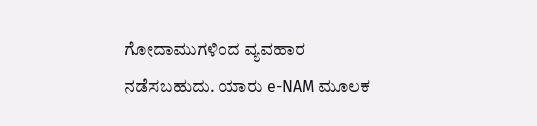ಗೋದಾಮುಗಳಿಂದ ವ್ಯವಹಾರ ನಡೆಸಬಹುದು. ಯಾರು e-NAM ಮೂಲಕ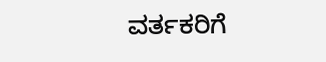ವರ್ತಕರಿಗೆ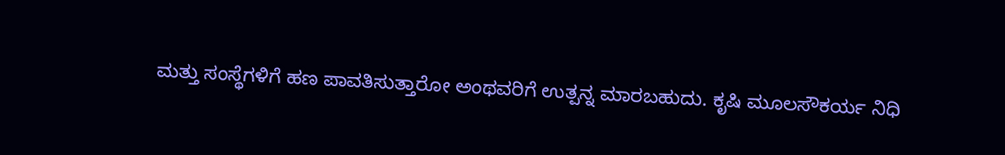ಮತ್ತು ಸಂಸ್ಥೆಗಳಿಗೆ ಹಣ ಪಾವತಿಸುತ್ತಾರೋ ಅಂಥವರಿಗೆ ಉತ್ಪನ್ನ ಮಾರಬಹುದು. ಕೃಷಿ ಮೂಲಸೌಕರ್ಯ ನಿಧಿ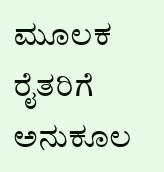ಮೂಲಕ ರೈತರಿಗೆ ಅನುಕೂಲ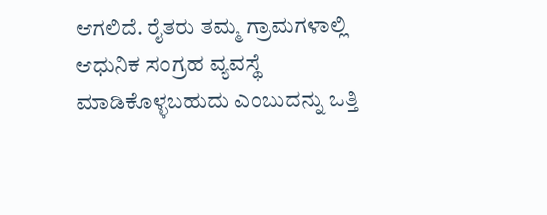ಆಗಲಿದೆ. ರೈತರು ತಮ್ಮ ಗ್ರಾಮಗಳಾಲ್ಲಿ ಆಧುನಿಕ ಸಂಗ್ರಹ ವ್ಯವಸ್ಥೆ ಮಾಡಿಕೊಳ್ಳಬಹುದು ಎಂಬುದನ್ನು ಒತ್ತಿ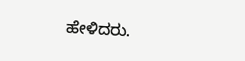ಹೇಳಿದರು.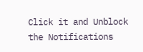Click it and Unblock the Notifications